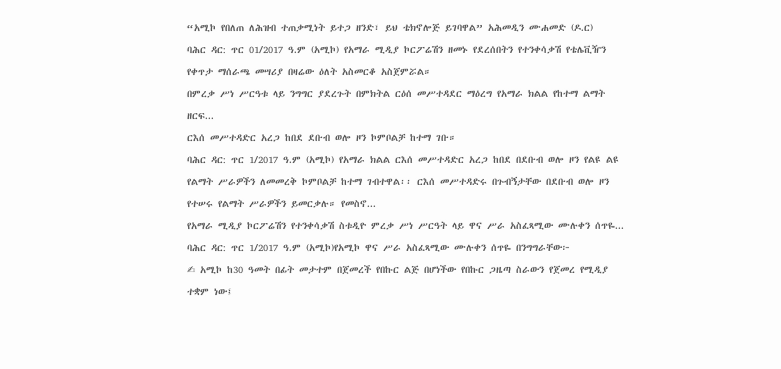“አሚኮ የበለጠ ለሕዝብ ተጠቃሚነት ይተጋ ዘንድ፣ ይህ ቴክኖሎጅ ይገባዋል” አሕመዲን ሙሐመድ (ዶ.ር)
ባሕር ዳር: ጥር 01/2017 ዓ.ም (አሚኮ) የአማራ ሚዲያ ኮርፖሬሽን ዘመኑ የደረሰበትን የተንቀሳቃሽ የቴሌቪዥን የቀጥታ ማሰራጫ መሣሪያ በዛሬው ዕለት አስመርቆ አስጀምሯል።
በምረቃ ሥነ ሥርዓቱ ላይ ንግግር ያደረጉት በምክትል ርዕሰ መሥተዳደር ማዕረግ የአማራ ክልል የከተማ ልማት ዘርፍ...
ርእሰ መሥተዳድር አረጋ ከበደ ደቡብ ወሎ ዞን ኮምቦልቻ ከተማ ገቡ።
ባሕር ዳር: ጥር 1/2017 ዓ.ም (አሚኮ) የአማራ ክልል ርእሰ መሥተዳድር አረጋ ከበደ በደቡብ ወሎ ዞን የልዩ ልዩ የልማት ሥራዎችን ለመመረቅ ኮምቦልቻ ከተማ ገብተዋል፡፡ ርእሰ መሥተዳድሩ በጉብኝታቸው በደቡብ ወሎ ዞን የተሠሩ የልማት ሥራዎችን ይመርቃሉ። የመስኖ...
የአማራ ሚዲያ ኮርፖሬሽን የተንቀሳቃሽ ስቱዲዮ ምረቃ ሥነ ሥርዓት ላይ ዋና ሥራ አስፈጻሚው ሙሉቀን ሰጥዬ...
ባሕር ዳር: ጥር 1/2017 ዓ.ም (አሚኮ)የአሚኮ ዋና ሥራ አስፈጻሚው ሙሉቀን ሰጥዬ በንግግራቸው፦
✍ አሚኮ ከ30 ዓመት በፊት መታተም በጀመረች የበኩር ልጅ በሆነችው የበኩር ጋዜጣ ስራውን የጀመረ የሚዲያ ተቋም ነው፤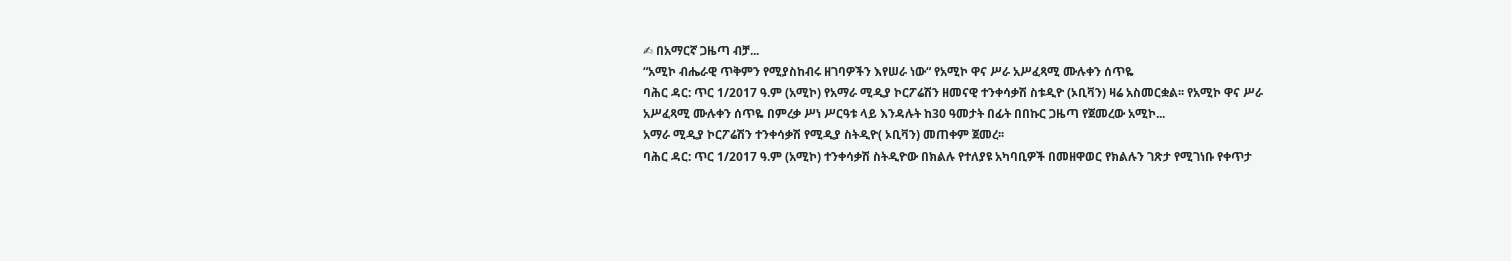✍ በአማርኛ ጋዜጣ ብቻ...
“አሚኮ ብሔራዊ ጥቅምን የሚያስከብሩ ዘገባዎችን እየሠራ ነው“ የአሚኮ ዋና ሥራ አሥፈጻሚ ሙሉቀን ሰጥዬ
ባሕር ዳር: ጥር 1/2017 ዓ.ም (አሚኮ) የአማራ ሚዲያ ኮርፖሬሽን ዘመናዊ ተንቀሳቃሽ ስቱዲዮ (ኦቢቫን) ዛሬ አስመርቋል፡፡ የአሚኮ ዋና ሥራ አሥፈጻሚ ሙሉቀን ሰጥዬ በምረቃ ሥነ ሥርዓቱ ላይ እንዳሉት ከ30 ዓመታት በፊት በበኩር ጋዜጣ የጀመረው አሚኮ...
አማራ ሚዲያ ኮርፖሬሽን ተንቀሳቃሽ የሚዲያ ስትዲዮ( ኦቢቫን) መጠቀም ጀመረ፡፡
ባሕር ዳር: ጥር 1/2017 ዓ.ም (አሚኮ) ተንቀሳቃሽ ስትዲዮው በክልሉ የተለያዩ አካባቢዎች በመዘዋወር የክልሉን ገጽታ የሚገነቡ የቀጥታ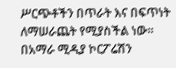ሥርጭቶችን በጥራት እና በፍጥነት ለማሠራጨት የሚያስችል ነው፡፡ በአማራ ሚዲያ ኮርፖሬሽን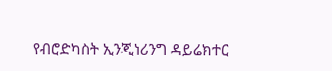የብሮድካስት ኢንጂነሪንግ ዳይሬክተር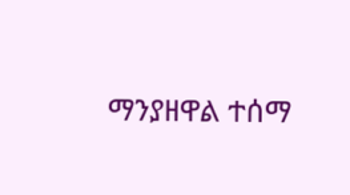ማንያዘዋል ተሰማ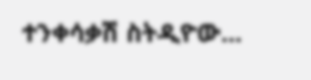ተንቀሳቃሽ ስትዲዮው...